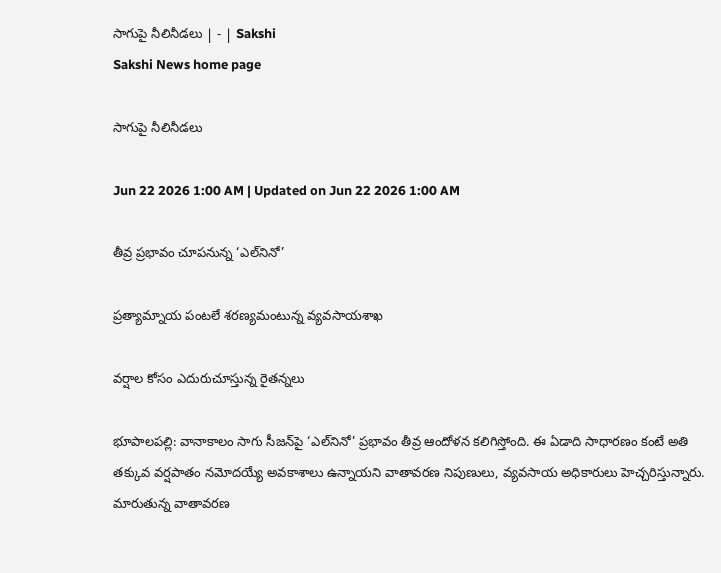సాగుపై నీలినీడలు | - | Sakshi
Sakshi News home page

సాగుపై నీలినీడలు

Jun 22 2026 1:00 AM | Updated on Jun 22 2026 1:00 AM

తీవ్ర ప్రభావం చూపనున్న ‘ఎల్‌నినో’

ప్రత్యామ్నాయ పంటలే శరణ్యమంటున్న వ్యవసాయశాఖ

వర్షాల కోసం ఎదురుచూస్తున్న రైతన్నలు

భూపాలపల్లి: వానాకాలం సాగు సీజన్‌పై ‘ఎల్‌నినో’ ప్రభావం తీవ్ర ఆందోళన కలిగిస్తోంది. ఈ ఏడాది సాధారణం కంటే అతి తక్కువ వర్షపాతం నమోదయ్యే అవకాశాలు ఉన్నాయని వాతావరణ నిపుణులు, వ్యవసాయ అధికారులు హెచ్చరిస్తున్నారు. మారుతున్న వాతావరణ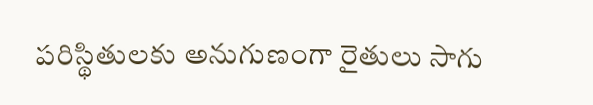పరిస్థితులకు అనుగుణంగా రైతులు సాగు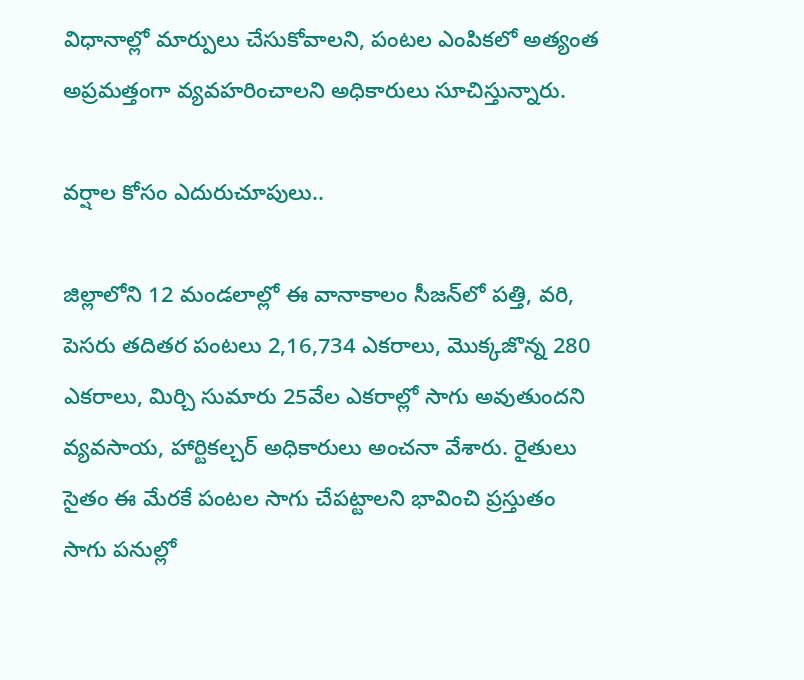విధానాల్లో మార్పులు చేసుకోవాలని, పంటల ఎంపికలో అత్యంత అప్రమత్తంగా వ్యవహరించాలని అధికారులు సూచిస్తున్నారు.

వర్షాల కోసం ఎదురుచూపులు..

జిల్లాలోని 12 మండలాల్లో ఈ వానాకాలం సీజన్‌లో పత్తి, వరి, పెసరు తదితర పంటలు 2,16,734 ఎకరాలు, మొక్కజొన్న 280 ఎకరాలు, మిర్చి సుమారు 25వేల ఎకరాల్లో సాగు అవుతుందని వ్యవసాయ, హార్టికల్చర్‌ అధికారులు అంచనా వేశారు. రైతులు సైతం ఈ మేరకే పంటల సాగు చేపట్టాలని భావించి ప్రస్తుతం సాగు పనుల్లో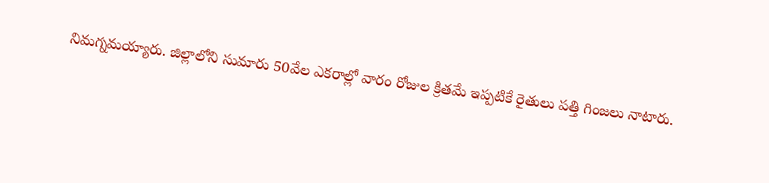నిమగ్నమయ్యారు. జిల్లాలోని సుమారు 50వేల ఎకరాల్లో వారం రోజుల క్రితమే ఇప్పటికే రైతులు పత్తి గింజలు నాటారు.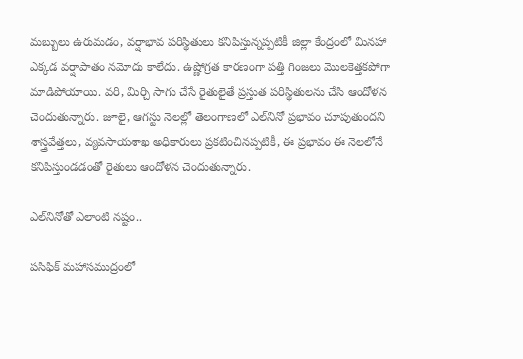మబ్బులు ఉరుమడం, వర్షాభావ పరిస్థితులు కనిపిస్తున్నప్పటికీ జిల్లా కేంద్రంలో మినహా ఎక్కడ వర్షాపాతం నమోదు కాలేదు. ఉష్ణోగ్రత కారణంగా పత్తి గింజలు మొలకెత్తకపోగా మాడిపోయాయి. వరి, మిర్చి సాగు చేసే రైతులైతే ప్రస్తుత పరిస్థితులను చేసి ఆందోళన చెందుతున్నారు. జూలై, ఆగస్టు నెలల్లో తెలంగాణలో ఎల్‌నినో ప్రభావం చూపుతుందని శాస్త్రవేత్తలు, వ్యవసాయశాఖ అధికారులు ప్రకటించినప్పటికీ, ఈ ప్రభావం ఈ నెలలోనే కనిపిస్తుండడంతో రైతులు ఆందోళన చెందుతున్నారు.

ఎల్‌నినోతో ఎలాంటి నష్టం..

పసిఫిక్‌ మహాసముద్రంలో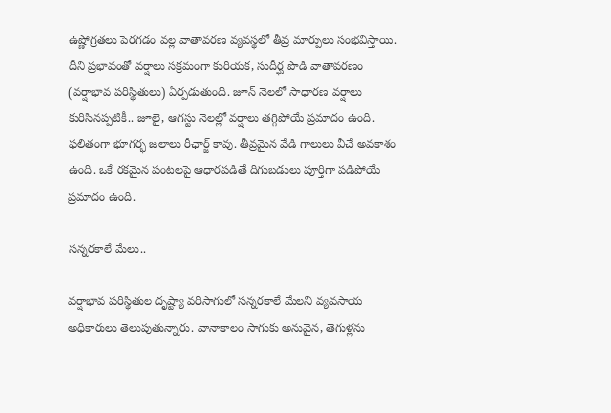ఉష్ణోగ్రతలు పెరగడం వల్ల వాతావరణ వ్యవస్థలో తీవ్ర మార్పులు సంభవిస్తాయి. దీని ప్రభావంతో వర్షాలు సక్రమంగా కురియక, సుదీర్ఘ పొడి వాతావరణం (వర్షాభావ పరిస్థితులు) ఏర్పడుతుంది. జూన్‌ నెలలో సాధారణ వర్షాలు కురిసినప్పటికీ.. జూలై, ఆగస్టు నెలల్లో వర్షాలు తగ్గిపోయే ప్రమాదం ఉంది. ఫలితంగా భూగర్భ జలాలు రీఛార్జ్‌ కావు. తీవ్రమైన వేడి గాలులు వీచే అవకాశం ఉంది. ఒకే రకమైన పంటలపై ఆధారపడితే దిగుబడులు పూర్తిగా పడిపోయే ప్రమాదం ఉంది.

సన్నరకాలే మేలు..

వర్షాభావ పరిస్థితుల దృష్ట్యా వరిసాగులో సన్నరకాలే మేలని వ్యవసాయ అధికారులు తెలుపుతున్నారు. వానాకాలం సాగుకు అనువైన, తెగుళ్లను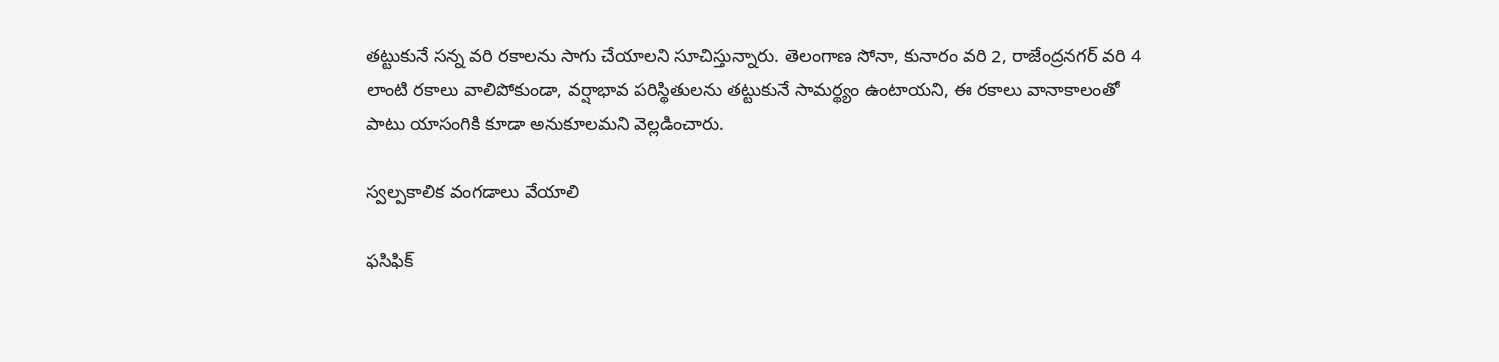తట్టుకునే సన్న వరి రకాలను సాగు చేయాలని సూచిస్తున్నారు. తెలంగాణ సోనా, కునారం వరి 2, రాజేంద్రనగర్‌ వరి 4 లాంటి రకాలు వాలిపోకుండా, వర్షాభావ పరిస్థితులను తట్టుకునే సామర్థ్యం ఉంటాయని, ఈ రకాలు వానాకాలంతో పాటు యాసంగికి కూడా అనుకూలమని వెల్లడించారు.

స్వల్పకాలిక వంగడాలు వేయాలి

ఫసిఫిక్‌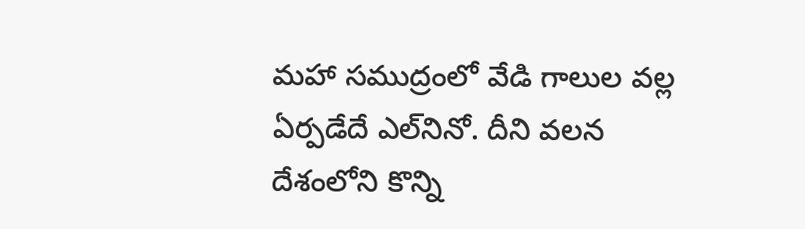మహా సముద్రంలో వేడి గాలుల వల్ల ఏర్పడేదే ఎల్‌నినో. దీని వలన దేశంలోని కొన్ని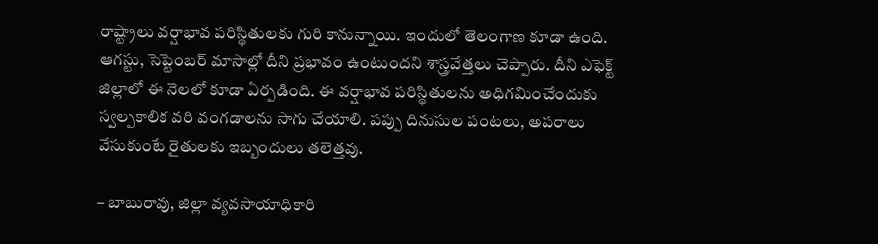రాష్ట్రాలు వర్షాభావ పరిస్థితులకు గురి కానున్నాయి. ఇందులో తెలంగాణ కూడా ఉంది. ఆగస్టు, సెప్టెంబర్‌ మాసాల్లో దీని ప్రభావం ఉంటుందని శాస్త్రవేత్తలు చెప్పారు. దీని ఎఫెక్ట్‌ జిల్లాలో ఈ నెలలో కూడా ఏర్పడింది. ఈ వర్షాభావ పరిస్థితులను అధిగమించేందుకు స్వల్పకాలిక వరి వంగడాలను సాగు చేయాలి. పప్పు దినుసుల పంటలు, అపరాలు వేసుకుంటే రైతులకు ఇబ్బందులు తలెత్తవు.

– బాబురావు, జిల్లా వ్యవసాయాధికారి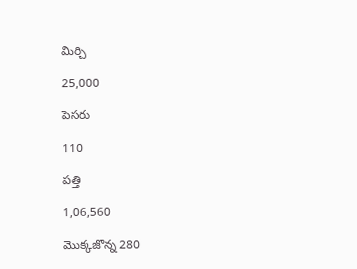మిర్చి

25,000

పెసరు

110

పత్తి

1,06,560

మొక్కజొన్న 280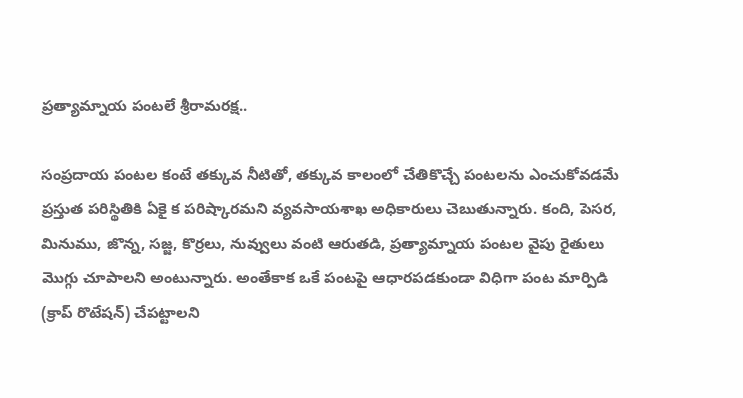ప్రత్యామ్నాయ పంటలే శ్రీరామరక్ష..

సంప్రదాయ పంటల కంటే తక్కువ నీటితో, తక్కువ కాలంలో చేతికొచ్చే పంటలను ఎంచుకోవడమే ప్రస్తుత పరిస్థితికి ఏకై క పరిష్కారమని వ్యవసాయశాఖ అధికారులు చెబుతున్నారు. కంది, పెసర, మినుము, జొన్న, సజ్జ, కొర్రలు, నువ్వులు వంటి ఆరుతడి, ప్రత్యామ్నాయ పంటల వైపు రైతులు మొగ్గు చూపాలని అంటున్నారు. అంతేకాక ఒకే పంటపై ఆధారపడకుండా విధిగా పంట మార్పిడి (క్రాప్‌ రొటేషన్‌) చేపట్టాలని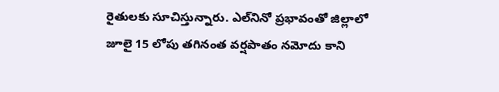రైతులకు సూచిస్తున్నారు. ఎల్‌నినో ప్రభావంతో జిల్లాలో జూలై 15 లోపు తగినంత వర్షపాతం నమోదు కాని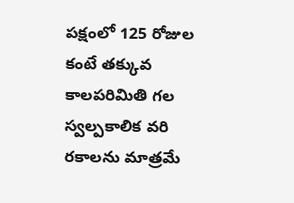పక్షంలో 125 రోజుల కంటే తక్కువ కాలపరిమితి గల స్వల్పకాలిక వరి రకాలను మాత్రమే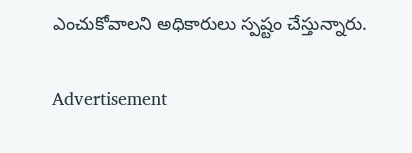ఎంచుకోవాలని అధికారులు స్పష్టం చేస్తున్నారు.

Advertisement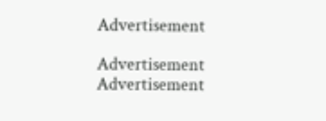Advertisement

Advertisement
Advertisement